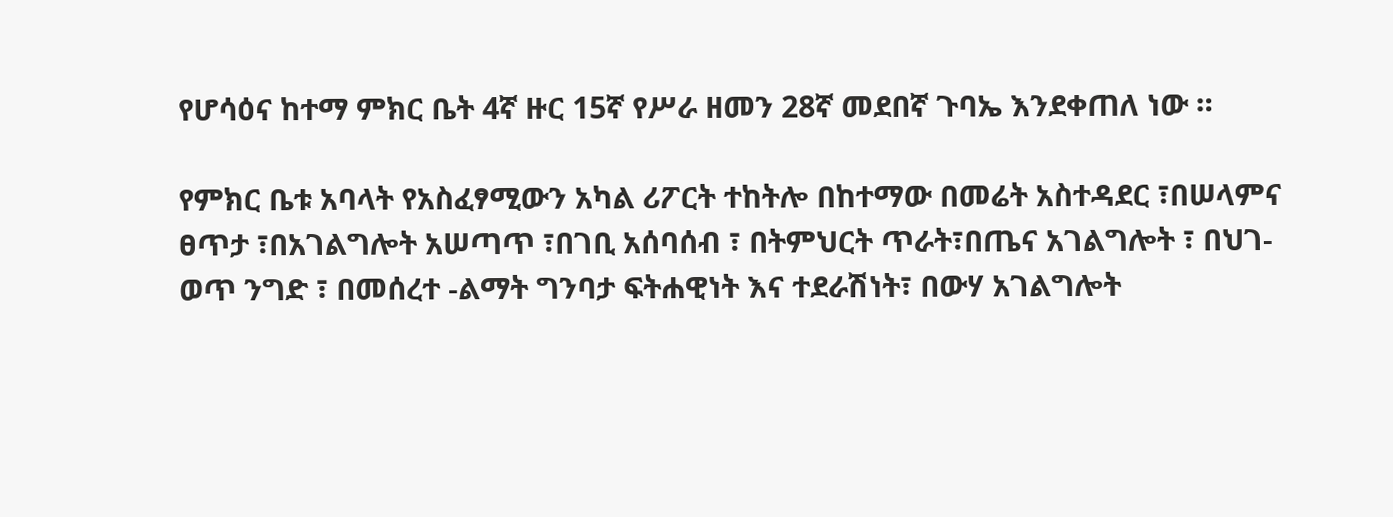የሆሳዕና ከተማ ምክር ቤት 4ኛ ዙር 15ኛ የሥራ ዘመን 28ኛ መደበኛ ጉባኤ እንደቀጠለ ነው ።

የምክር ቤቱ አባላት የአስፈፃሚውን አካል ሪፖርት ተከትሎ በከተማው በመሬት አስተዳደር ፣በሠላምና ፀጥታ ፣በአገልግሎት አሠጣጥ ፣በገቢ አሰባሰብ ፣ በትምህርት ጥራት፣በጤና አገልግሎት ፣ በህገ-ወጥ ንግድ ፣ በመሰረተ -ልማት ግንባታ ፍትሐዊነት እና ተደራሽነት፣ በውሃ አገልግሎት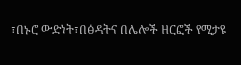፣በኑሮ ውድነት፣በፅዳትና በሌሎች ዘርፎች የሚታዩ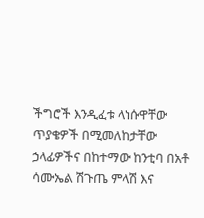ችግሮች እንዲፈቱ ላነሱዋቸው ጥያቄዎች በሚመለከታቸው ኃላፊዎችና በከተማው ከንቲባ በአቶ ሳሙኤል ሽጉጤ ምላሽ እና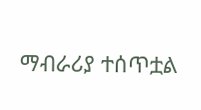ማብራሪያ ተሰጥቷል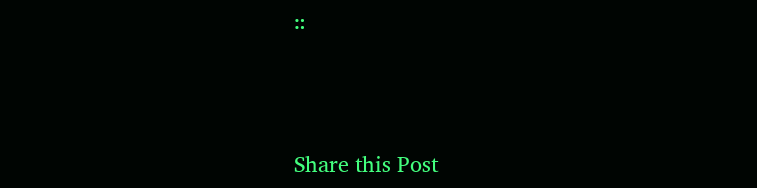።



Share this Post